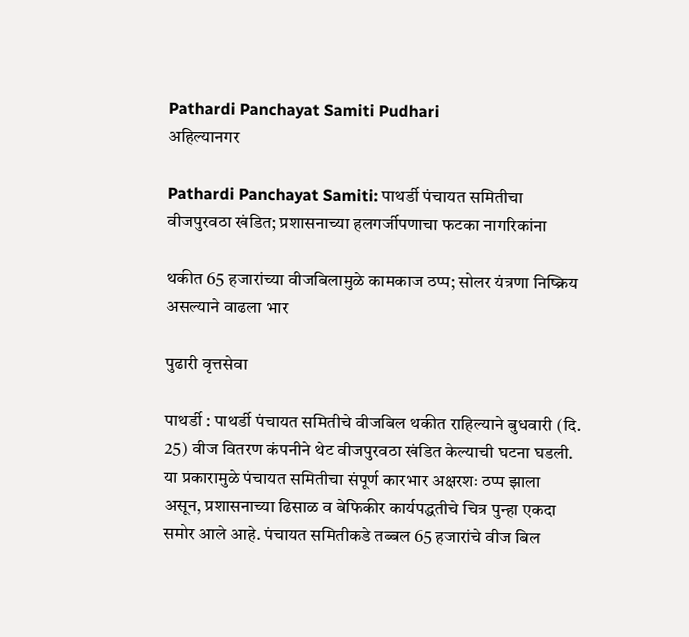Pathardi Panchayat Samiti Pudhari
अहिल्यानगर

Pathardi Panchayat Samiti: पाथर्डी पंचायत समितीचा वीजपुरवठा खंडित; प्रशासनाच्या हलगर्जीपणाचा फटका नागरिकांना

थकीत 65 हजारांच्या वीजबिलामुळे कामकाज ठप्प; सोलर यंत्रणा निष्क्रिय असल्याने वाढला भार

पुढारी वृत्तसेवा

पाथर्डी : पाथर्डी पंचायत समितीचे वीजबिल थकीत राहिल्याने बुधवारी (दि. 25) वीज वितरण कंपनीने थेट वीजपुरवठा खंडित केल्याची घटना घडली. या प्रकारामुळे पंचायत समितीचा संपूर्ण कारभार अक्षरशः ठप्प झाला असून, प्रशासनाच्या ढिसाळ व बेफिकीर कार्यपद्धतीचे चित्र पुन्हा एकदा समोर आले आहे. पंचायत समितीकडे तब्बल 65 हजारांचे वीज बिल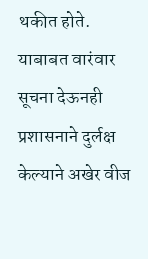थकीत होते. याबाबत वारंवार सूचना देऊनही प्रशासनाने दुर्लक्ष केल्याने अखेर वीज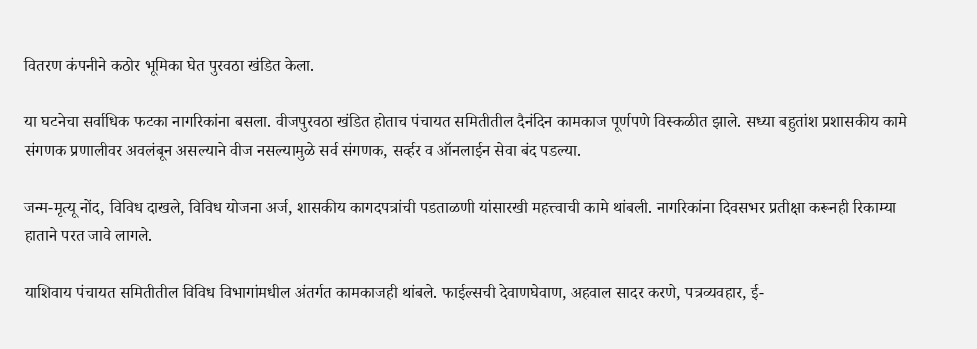वितरण कंपनीने कठोर भूमिका घेत पुरवठा खंडित केला.

या घटनेचा सर्वाधिक फटका नागरिकांना बसला. वीजपुरवठा खंडित होताच पंचायत समितीतील दैनंदिन कामकाज पूर्णपणे विस्कळीत झाले. सध्या बहुतांश प्रशासकीय कामे संगणक प्रणालीवर अवलंबून असल्याने वीज नसल्यामुळे सर्व संगणक, सर्व्हर व ऑनलाईन सेवा बंद पडल्या.

जन्म-मृत्यू नोंद, विविध दाखले, विविध योजना अर्ज, शासकीय कागदपत्रांची पडताळणी यांसारखी महत्त्वाची कामे थांबली. नागरिकांना दिवसभर प्रतीक्षा करूनही रिकाम्या हाताने परत जावे लागले.

याशिवाय पंचायत समितीतील विविध विभागांमधील अंतर्गत कामकाजही थांबले. फाईल्सची देवाणघेवाण, अहवाल सादर करणे, पत्रव्यवहार, ई-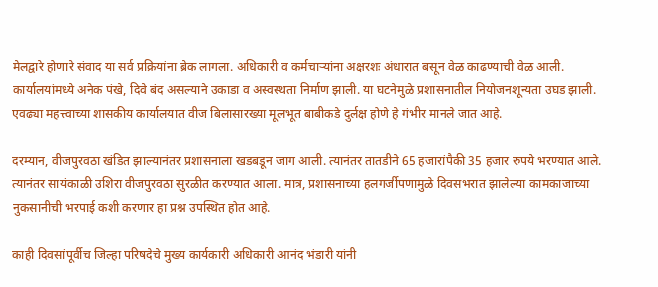मेलद्वारे होणारे संवाद या सर्व प्रक्रियांना ब्रेक लागला. अधिकारी व कर्मचाऱ्यांना अक्षरशः अंधारात बसून वेळ काढण्याची वेळ आली. कार्यालयांमध्ये अनेक पंखे, दिवे बंद असल्याने उकाडा व अस्वस्थता निर्माण झाली. या घटनेमुळे प्रशासनातील नियोजनशून्यता उघड झाली. एवढ्या महत्त्वाच्या शासकीय कार्यालयात वीज बिलासारख्या मूलभूत बाबीकडे दुर्लक्ष होणे हे गंभीर मानले जात आहे.

दरम्यान, वीजपुरवठा खंडित झाल्यानंतर प्रशासनाला खडबडून जाग आली. त्यानंतर तातडीने 65 हजारांपैकी 35 हजार रुपये भरण्यात आले. त्यानंतर सायंकाळी उशिरा वीजपुरवठा सुरळीत करण्यात आला. मात्र, प्रशासनाच्या हलगर्जीपणामुळे दिवसभरात झालेल्या कामकाजाच्या नुकसानीची भरपाई कशी करणार हा प्रश्न उपस्थित होत आहे.

काही दिवसांपूर्वीच जिल्हा परिषदेचे मुख्य कार्यकारी अधिकारी आनंद भंडारी यांनी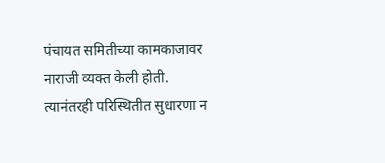पंचायत समितीच्या कामकाजावर नाराजी व्यक्त केली होती. त्यानंतरही परिस्थितीत सुधारणा न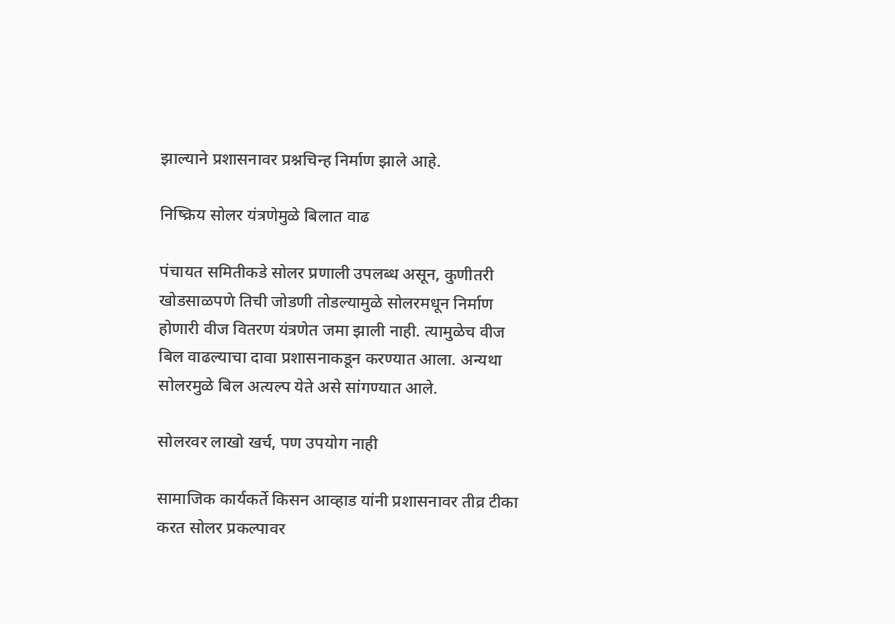झाल्याने प्रशासनावर प्रश्नचिन्ह निर्माण झाले आहे.

निष्क्रिय सोलर यंत्रणेमुळे बिलात वाढ

पंचायत समितीकडे सोलर प्रणाली उपलब्ध असून, कुणीतरी खोडसाळपणे तिची जोडणी तोडल्यामुळे सोलरमधून निर्माण होणारी वीज वितरण यंत्रणेत जमा झाली नाही. त्यामुळेच वीज बिल वाढल्याचा दावा प्रशासनाकडून करण्यात आला. अन्यथा सोलरमुळे बिल अत्यल्प येते असे सांगण्यात आले.

सोलरवर लाखो खर्च, पण उपयोग नाही

सामाजिक कार्यकर्ते किसन आव्हाड यांनी प्रशासनावर तीव्र टीका करत सोलर प्रकल्पावर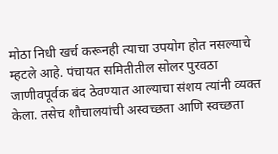मोठा निधी खर्च करूनही त्याचा उपयोग होत नसल्याचे म्हटले आहे. पंचायत समितीतील सोलर पुरवठा जाणीवपूर्वक बंद ठेवण्यात आल्याचा संशय त्यांनी व्यक्त केला. तसेच शौचालयांची अस्वच्छता आणि स्वच्छता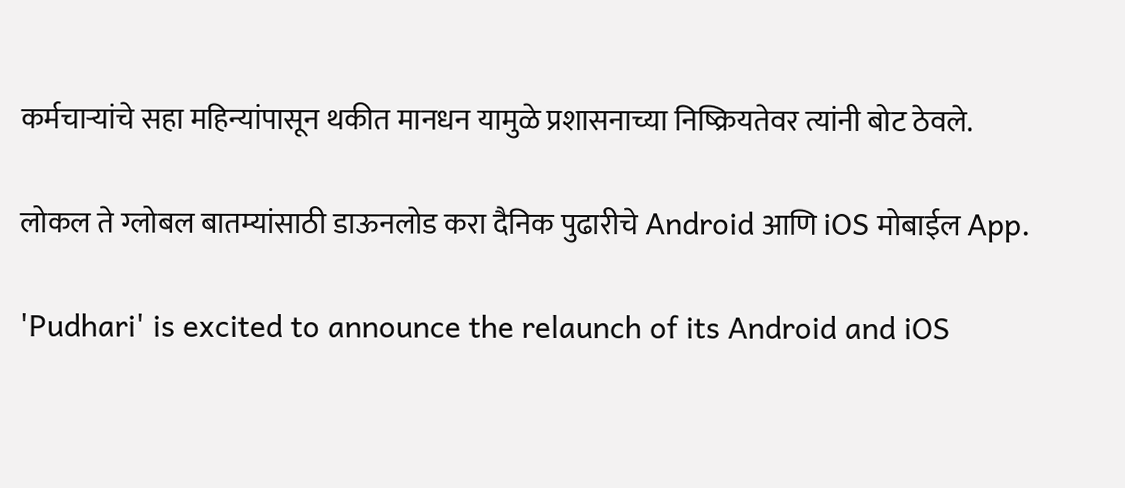कर्मचाऱ्यांचे सहा महिन्यांपासून थकीत मानधन यामुळे प्रशासनाच्या निष्क्रियतेवर त्यांनी बोट ठेवले.

लोकल ते ग्लोबल बातम्यांसाठी डाऊनलोड करा दैनिक पुढारीचे Android आणि iOS मोबाईल App.

'Pudhari' is excited to announce the relaunch of its Android and iOS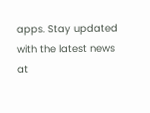apps. Stay updated with the latest news at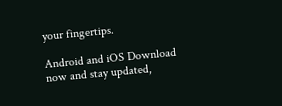your fingertips.

Android and iOS Download now and stay updated,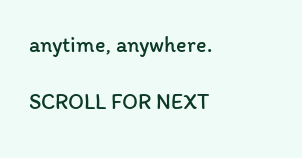anytime, anywhere.

SCROLL FOR NEXT